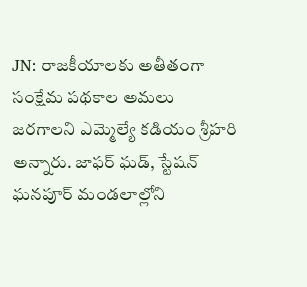JN: రాజకీయాలకు అతీతంగా సంక్షేమ పథకాల అమలు జరగాలని ఎమ్మెల్యే కడియం శ్రీహరి అన్నారు. జాఫర్ ఘడ్, స్టేషన్ ఘనపూర్ మండలాల్లోని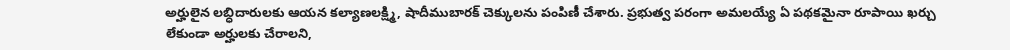అర్హులైన లబ్ధిదారులకు ఆయన కల్యాణలక్ష్మి, షాదీముబారక్ చెక్కులను పంపిణీ చేశారు. ప్రభుత్వ పరంగా అమలయ్యే ఏ పథకమైనా రూపాయి ఖర్చు లేకుండా అర్హులకు చేరాలని,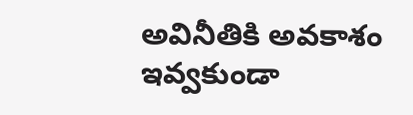అవినీతికి అవకాశం ఇవ్వకుండా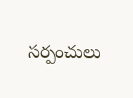సర్పంచులు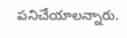పనిచేయాలన్నారు.